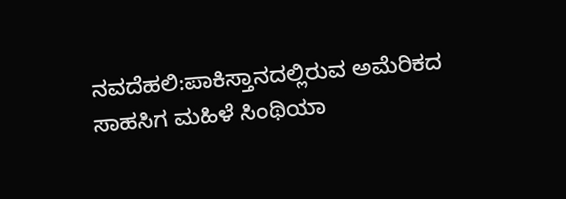ನವದೆಹಲಿ:ಪಾಕಿಸ್ತಾನದಲ್ಲಿರುವ ಅಮೆರಿಕದ ಸಾಹಸಿಗ ಮಹಿಳೆ ಸಿಂಥಿಯಾ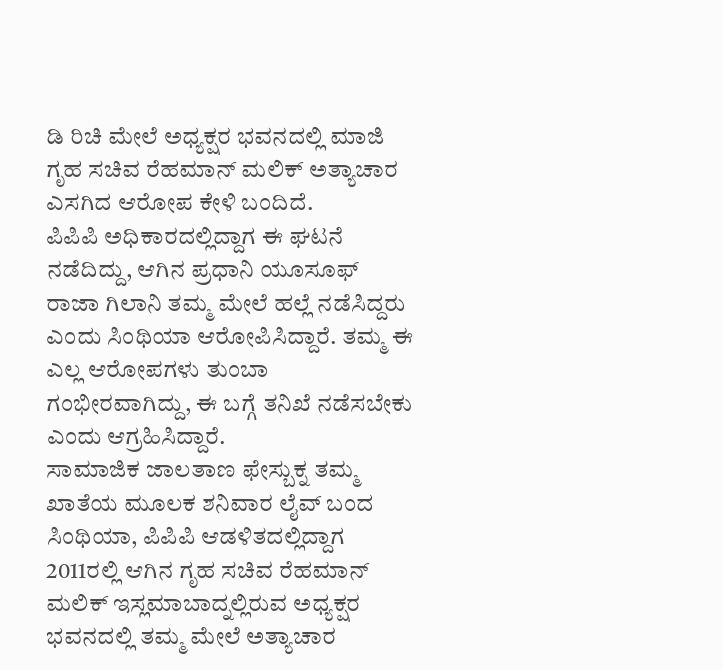ಡಿ ರಿಚಿ ಮೇಲೆ ಅಧ್ಯಕ್ಷರ ಭವನದಲ್ಲಿ ಮಾಜಿ ಗೃಹ ಸಚಿವ ರೆಹಮಾನ್ ಮಲಿಕ್ ಅತ್ಯಾಚಾರ ಎಸಗಿದ ಆರೋಪ ಕೇಳಿ ಬಂದಿದೆ.
ಪಿಪಿಪಿ ಅಧಿಕಾರದಲ್ಲಿದ್ದಾಗ ಈ ಘಟನೆ ನಡೆದಿದ್ದು, ಆಗಿನ ಪ್ರಧಾನಿ ಯೂಸೂಫ್ ರಾಜಾ ಗಿಲಾನಿ ತಮ್ಮ ಮೇಲೆ ಹಲ್ಲೆ ನಡೆಸಿದ್ದರು ಎಂದು ಸಿಂಥಿಯಾ ಆರೋಪಿಸಿದ್ದಾರೆ. ತಮ್ಮ ಈ ಎಲ್ಲ ಆರೋಪಗಳು ತುಂಬಾ ಗಂಭೀರವಾಗಿದ್ದು, ಈ ಬಗ್ಗೆ ತನಿಖೆ ನಡೆಸಬೇಕು ಎಂದು ಆಗ್ರಹಿಸಿದ್ದಾರೆ.
ಸಾಮಾಜಿಕ ಜಾಲತಾಣ ಫೇಸ್ಬುಕ್ನ ತಮ್ಮ ಖಾತೆಯ ಮೂಲಕ ಶನಿವಾರ ಲೈವ್ ಬಂದ ಸಿಂಥಿಯಾ, ಪಿಪಿಪಿ ಆಡಳಿತದಲ್ಲಿದ್ದಾಗ 2011ರಲ್ಲಿ ಆಗಿನ ಗೃಹ ಸಚಿವ ರೆಹಮಾನ್ ಮಲಿಕ್ ಇಸ್ಲಮಾಬಾದ್ನಲ್ಲಿರುವ ಅಧ್ಯಕ್ಷರ ಭವನದಲ್ಲಿ ತಮ್ಮ ಮೇಲೆ ಅತ್ಯಾಚಾರ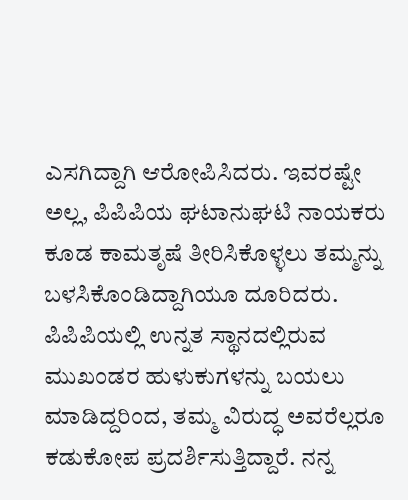ಎಸಗಿದ್ದಾಗಿ ಆರೋಪಿಸಿದರು. ಇವರಷ್ಟೇ ಅಲ್ಲ, ಪಿಪಿಪಿಯ ಘಟಾನುಘಟಿ ನಾಯಕರು ಕೂಡ ಕಾಮತೃಷೆ ತೀರಿಸಿಕೊಳ್ಳಲು ತಮ್ಮನ್ನು ಬಳಸಿಕೊಂಡಿದ್ದಾಗಿಯೂ ದೂರಿದರು.
ಪಿಪಿಪಿಯಲ್ಲಿ ಉನ್ನತ ಸ್ಥಾನದಲ್ಲಿರುವ ಮುಖಂಡರ ಹುಳುಕುಗಳನ್ನು ಬಯಲು ಮಾಡಿದ್ದರಿಂದ, ತಮ್ಮ ವಿರುದ್ಧ ಅವರೆಲ್ಲರೂ ಕಡುಕೋಪ ಪ್ರದರ್ಶಿಸುತ್ತಿದ್ದಾರೆ. ನನ್ನ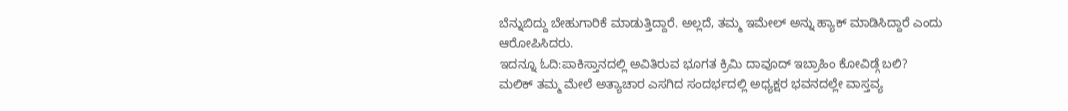ಬೆನ್ನುಬಿದ್ದು ಬೇಹುಗಾರಿಕೆ ಮಾಡುತ್ತಿದ್ದಾರೆ. ಅಲ್ಲದೆ, ತಮ್ಮ ಇಮೇಲ್ ಅನ್ನು ಹ್ಯಾಕ್ ಮಾಡಿಸಿದ್ದಾರೆ ಎಂದು ಆರೋಪಿಸಿದರು.
ಇದನ್ನೂ ಓದಿ:ಪಾಕಿಸ್ತಾನದಲ್ಲಿ ಅವಿತಿರುವ ಭೂಗತ ಕ್ರಿಮಿ ದಾವೂದ್ ಇಬ್ರಾಹಿಂ ಕೋವಿಡ್ಗೆ ಬಲಿ?
ಮಲಿಕ್ ತಮ್ಮ ಮೇಲೆ ಅತ್ಯಾಚಾರ ಎಸಗಿದ ಸಂದರ್ಭದಲ್ಲಿ ಅಧ್ಯಕ್ಷರ ಭವನದಲ್ಲೇ ವಾಸ್ತವ್ಯ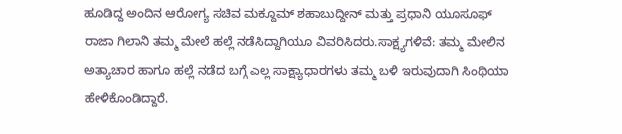ಹೂಡಿದ್ದ ಅಂದಿನ ಆರೋಗ್ಯ ಸಚಿವ ಮಕ್ದೂಮ್ ಶಹಾಬುದ್ದೀನ್ ಮತ್ತು ಪ್ರಧಾನಿ ಯೂಸೂಫ್ ರಾಜಾ ಗಿಲಾನಿ ತಮ್ಮ ಮೇಲೆ ಹಲ್ಲೆ ನಡೆಸಿದ್ದಾಗಿಯೂ ವಿವರಿಸಿದರು.ಸಾಕ್ಷ್ಯಗಳಿವೆ: ತಮ್ಮ ಮೇಲಿನ ಅತ್ಯಾಚಾರ ಹಾಗೂ ಹಲ್ಲೆ ನಡೆದ ಬಗ್ಗೆ ಎಲ್ಲ ಸಾಕ್ಷ್ಯಾಧಾರಗಳು ತಮ್ಮ ಬಳಿ ಇರುವುದಾಗಿ ಸಿಂಥಿಯಾ ಹೇಳಿಕೊಂಡಿದ್ದಾರೆ.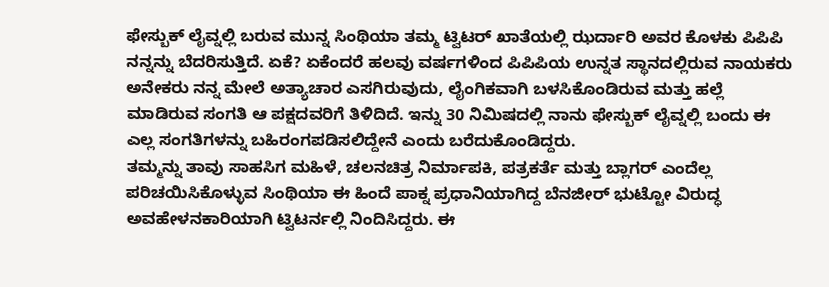ಫೇಸ್ಬುಕ್ ಲೈವ್ನಲ್ಲಿ ಬರುವ ಮುನ್ನ ಸಿಂಥಿಯಾ ತಮ್ಮ ಟ್ವಿಟರ್ ಖಾತೆಯಲ್ಲಿ ಝರ್ದಾರಿ ಅವರ ಕೊಳಕು ಪಿಪಿಪಿ ನನ್ನನ್ನು ಬೆದರಿಸುತ್ತಿದೆ. ಏಕೆ? ಏಕೆಂದರೆ ಹಲವು ವರ್ಷಗಳಿಂದ ಪಿಪಿಪಿಯ ಉನ್ನತ ಸ್ಥಾನದಲ್ಲಿರುವ ನಾಯಕರು ಅನೇಕರು ನನ್ನ ಮೇಲೆ ಅತ್ಯಾಚಾರ ಎಸಗಿರುವುದು, ಲೈಂಗಿಕವಾಗಿ ಬಳಸಿಕೊಂಡಿರುವ ಮತ್ತು ಹಲ್ಲೆ ಮಾಡಿರುವ ಸಂಗತಿ ಆ ಪಕ್ಷದವರಿಗೆ ತಿಳಿದಿದೆ. ಇನ್ನು 30 ನಿಮಿಷದಲ್ಲಿ ನಾನು ಫೇಸ್ಬುಕ್ ಲೈವ್ನಲ್ಲಿ ಬಂದು ಈ ಎಲ್ಲ ಸಂಗತಿಗಳನ್ನು ಬಹಿರಂಗಪಡಿಸಲಿದ್ದೇನೆ ಎಂದು ಬರೆದುಕೊಂಡಿದ್ದರು.
ತಮ್ಮನ್ನು ತಾವು ಸಾಹಸಿಗ ಮಹಿಳೆ, ಚಲನಚಿತ್ರ ನಿರ್ಮಾಪಕಿ, ಪತ್ರಕರ್ತೆ ಮತ್ತು ಬ್ಲಾಗರ್ ಎಂದೆಲ್ಲ ಪರಿಚಯಿಸಿಕೊಳ್ಳುವ ಸಿಂಥಿಯಾ ಈ ಹಿಂದೆ ಪಾಕ್ನ ಪ್ರಧಾನಿಯಾಗಿದ್ದ ಬೆನಜೀರ್ ಭುಟ್ಟೋ ವಿರುದ್ಧ ಅವಹೇಳನಕಾರಿಯಾಗಿ ಟ್ವಿಟರ್ನಲ್ಲಿ ನಿಂದಿಸಿದ್ದರು. ಈ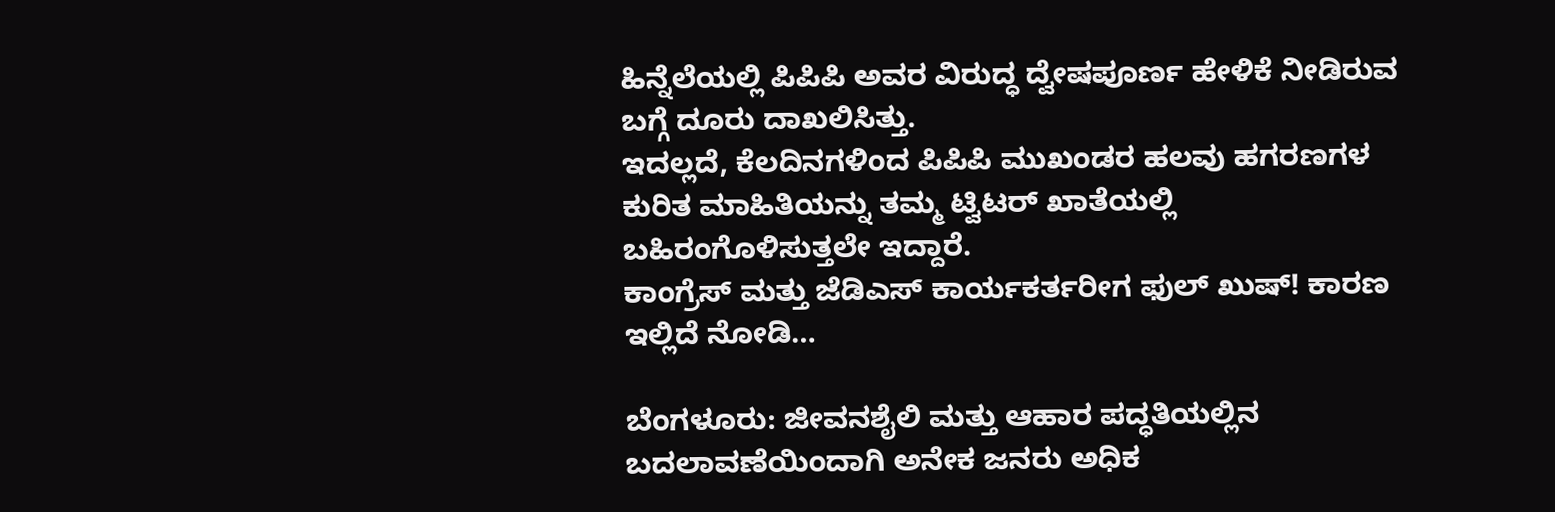ಹಿನ್ನೆಲೆಯಲ್ಲಿ ಪಿಪಿಪಿ ಅವರ ವಿರುದ್ಧ ದ್ವೇಷಪೂರ್ಣ ಹೇಳಿಕೆ ನೀಡಿರುವ ಬಗ್ಗೆ ದೂರು ದಾಖಲಿಸಿತ್ತು.
ಇದಲ್ಲದೆ, ಕೆಲದಿನಗಳಿಂದ ಪಿಪಿಪಿ ಮುಖಂಡರ ಹಲವು ಹಗರಣಗಳ ಕುರಿತ ಮಾಹಿತಿಯನ್ನು ತಮ್ಮ ಟ್ವಿಟರ್ ಖಾತೆಯಲ್ಲಿ ಬಹಿರಂಗೊಳಿಸುತ್ತಲೇ ಇದ್ದಾರೆ.
ಕಾಂಗ್ರೆಸ್ ಮತ್ತು ಜೆಡಿಎಸ್ ಕಾರ್ಯಕರ್ತರೀಗ ಫುಲ್ ಖುಷ್! ಕಾರಣ ಇಲ್ಲಿದೆ ನೋಡಿ…

ಬೆಂಗಳೂರು: ಜೀವನಶೈಲಿ ಮತ್ತು ಆಹಾರ ಪದ್ಧತಿಯಲ್ಲಿನ ಬದಲಾವಣೆಯಿಂದಾಗಿ ಅನೇಕ ಜನರು ಅಧಿಕ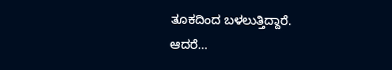ತೂಕದಿಂದ ಬಳಲುತ್ತಿದ್ದಾರೆ. ಆದರೆ…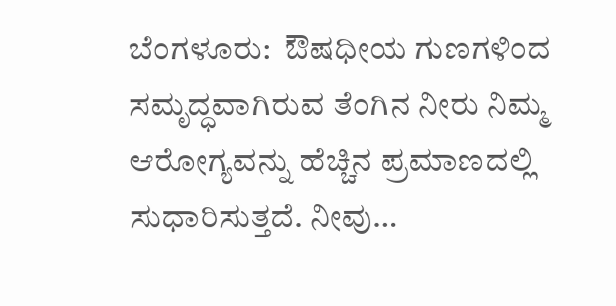ಬೆಂಗಳೂರು:  ಔಷಧೀಯ ಗುಣಗಳಿಂದ ಸಮೃದ್ಧವಾಗಿರುವ ತೆಂಗಿನ ನೀರು ನಿಮ್ಮ  ಆರೋಗ್ಯವನ್ನು ಹೆಚ್ಚಿನ ಪ್ರಮಾಣದಲ್ಲಿ ಸುಧಾರಿಸುತ್ತದೆ. ನೀವು…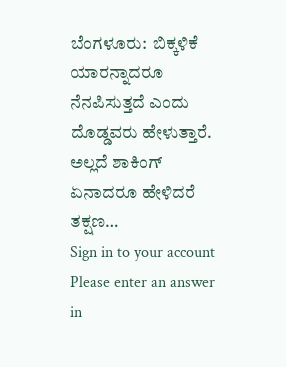ಬೆಂಗಳೂರು:  ಬಿಕ್ಕಳಿಕೆ ಯಾರನ್ನಾದರೂ ನೆನಪಿಸುತ್ತದೆ ಎಂದು ದೊಡ್ಡವರು ಹೇಳುತ್ತಾರೆ. ಅಲ್ಲದೆ ಶಾಕಿಂಗ್ ಏನಾದರೂ ಹೇಳಿದರೆ ತಕ್ಷಣ…
Sign in to your account
Please enter an answer in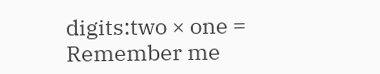digits:two × one =
Remember me